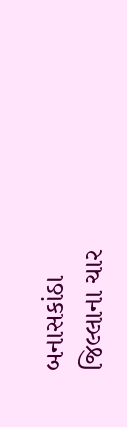બનાસકાંઠા જિલ્લાના ચાર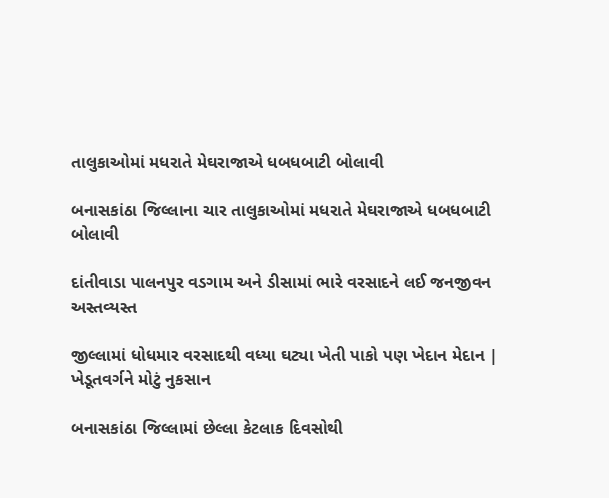તાલુકાઓમાં મધરાતે મેઘરાજાએ ધબધબાટી બોલાવી

બનાસકાંઠા જિલ્લાના ચાર તાલુકાઓમાં મધરાતે મેઘરાજાએ ધબધબાટી બોલાવી

દાંતીવાડા પાલનપુર વડગામ અને ડીસામાં ભારે વરસાદને લઈ જનજીવન અસ્તવ્યસ્ત

જીલ્લામાં ધોધમાર વરસાદથી વધ્યા ઘટ્યા ખેતી પાકો પણ ખેદાન મેદાન | ખેડૂતવર્ગને મોટું નુકસાન

બનાસકાંઠા જિલ્લામાં છેલ્લા કેટલાક દિવસોથી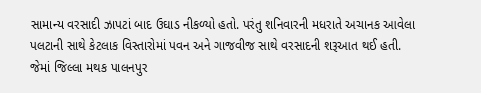સામાન્ય વરસાદી ઝાપટાં બાદ ઉઘાડ નીકળ્યો હતો. પરંતુ શનિવારની મધરાતે અચાનક આવેલા પલટાની સાથે કેટલાક વિસ્તારોમાં પવન અને ગાજવીજ સાથે વરસાદની શરૂઆત થઈ હતી. જેમાં જિલ્લા મથક પાલનપુર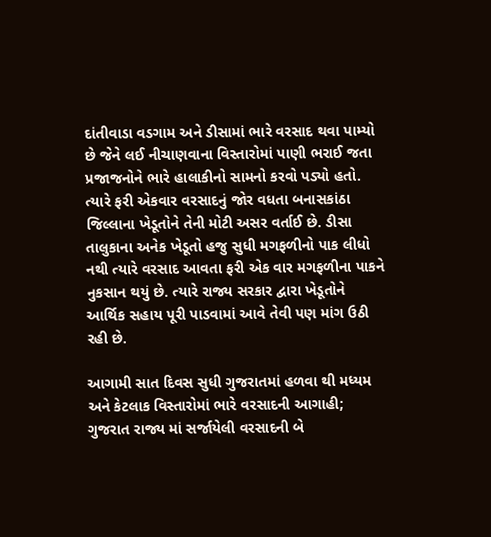દાંતીવાડા વડગામ અને ડીસામાં ભારે વરસાદ થવા પામ્યો છે જેને લઈ નીચાણવાના વિસ્તારોમાં પાણી ભરાઈ જતા પ્રજાજનોને ભારે હાલાકીનો સામનો કરવો પડ્યો હતો. ત્યારે ફરી એકવાર વરસાદનું જોર વધતા બનાસકાંઠા જિલ્લાના ખેડૂતોને તેની મોટી અસર વર્તાઈ છે. ડીસા તાલુકાના અનેક ખેડૂતો હજુ સુધી મગફળીનો પાક લીધો નથી ત્યારે વરસાદ આવતા ફરી એક વાર મગફળીના પાકને નુકસાન થયું છે. ત્યારે રાજ્ય સરકાર દ્વારા ખેડૂતોને આર્થિક સહાય પૂરી પાડવામાં આવે તેવી પણ માંગ ઉઠી રહી છે.

આગામી સાત દિવસ સુધી ગુજરાતમાં હળવા થી મધ્યમ અને કેટલાક વિસ્તારોમાં ભારે વરસાદની આગાહી; ગુજરાત રાજ્ય માં સર્જાયેલી વરસાદની બે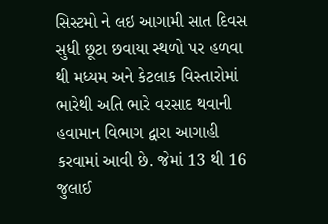સિસ્ટમો ને લઇ આગામી સાત દિવસ સુધી છૂટા છવાયા સ્થળો પર હળવા થી મધ્યમ અને કેટલાક વિસ્તારોમાં ભારેથી અતિ ભારે વરસાદ થવાની હવામાન વિભાગ દ્વારા આગાહી કરવામાં આવી છે. જેમાં 13 થી 16 જુલાઈ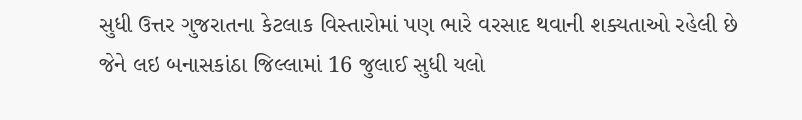સુધી ઉત્તર ગુજરાતના કેટલાક વિસ્તારોમાં પણ ભારે વરસાદ થવાની શક્યતાઓ રહેલી છે જેને લઇ બનાસકાંઠા જિલ્લામાં 16 જુલાઈ સુધી યલો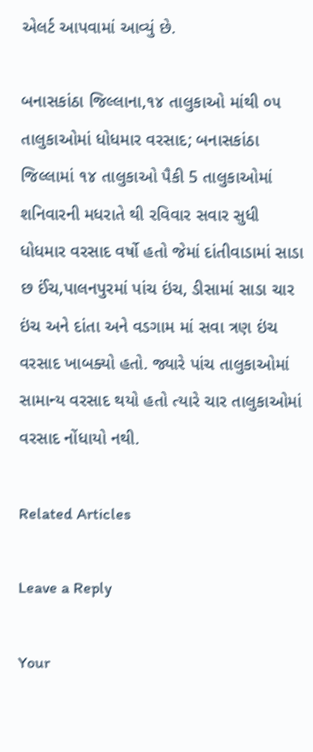એલર્ટ આપવામાં આવ્યું છે.

બનાસકાંઠા જિલ્લાના,૧૪ તાલુકાઓ માંથી ૦૫ તાલુકાઓમાં ધોધમાર વરસાદ; બનાસકાંઠા જિલ્લામાં ૧૪ તાલુકાઓ પૈકી 5 તાલુકાઓમાં શનિવારની મધરાતે થી રવિવાર સવાર સુધી ધોધમાર વરસાદ વર્ષો હતો જેમાં દાંતીવાડામાં સાડા છ ઈંચ,પાલનપુરમાં પાંચ ઇંચ, ડીસામાં સાડા ચાર ઇંચ અને દાંતા અને વડગામ માં સવા ત્રણ ઇંચ વરસાદ ખાબક્યો હતો. જ્યારે પાંચ તાલુકાઓમાં સામાન્ય વરસાદ થયો હતો ત્યારે ચાર તાલુકાઓમાં વરસાદ નોંધાયો નથી.

Related Articles

Leave a Reply

Your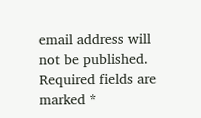email address will not be published. Required fields are marked *